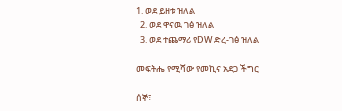1. ወደ ይዘቱ ዝለል
  2. ወደ ዋናዉ ገፅ ዝለል
  3. ወደ ተጨማሪ የDW ድረ-ገፅ ዝለል

መፍትሔ የሚሻው የመኪና አደጋ ችግር

ሰኞ፣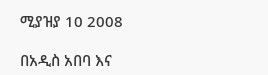ሚያዝያ 10 2008

በአዲስ አበባ እና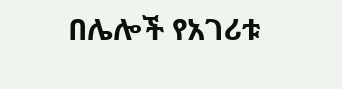በሌሎች የአገሪቱ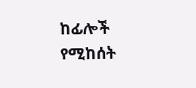ከፊሎች የሚከሰት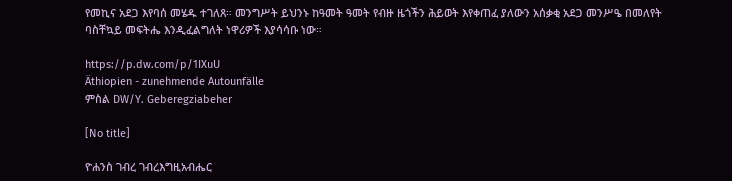የመኪና አደጋ እየባሰ መሄዱ ተገለጸ። መንግሥት ይህንኑ ከዓመት ዓመት የብዙ ዜጎችን ሕይወት እየቀጠፈ ያለውን አሰቃቂ አደጋ መንሥዔ በመለየት ባስቸኳይ መፍትሔ እንዲፈልግለት ነዋሪዎች እያሳሳቡ ነው።

https://p.dw.com/p/1IXuU
Äthiopien - zunehmende Autounfälle
ምስል DW/Y. Geberegziabeher

[No title]

ዮሐንስ ገብረ ገብረእግዚአብሔር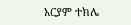አርያም ተክሌ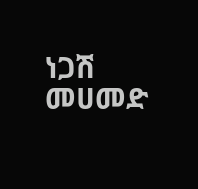ነጋሽ መሀመድ